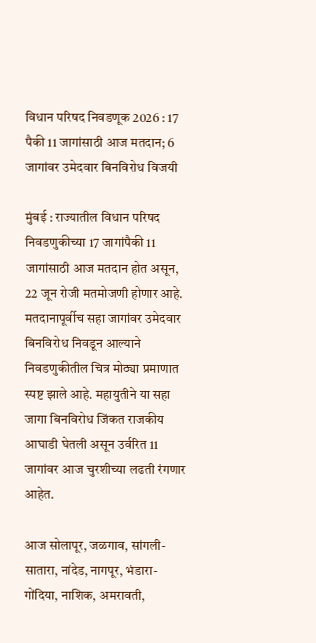विधान परिषद निवडणूक 2026 : 17 पैकी 11 जागांसाठी आज मतदान; 6 जागांवर उमेदवार बिनविरोध विजयी

मुंबई : राज्यातील विधान परिषद निवडणुकीच्या 17 जागांपैकी 11 जागांसाठी आज मतदान होत असून, 22 जून रोजी मतमोजणी होणार आहे. मतदानापूर्वीच सहा जागांवर उमेदवार बिनविरोध निवडून आल्याने निवडणुकीतील चित्र मोठ्या प्रमाणात स्पष्ट झाले आहे. महायुतीने या सहा जागा बिनविरोध जिंकत राजकीय आघाडी घेतली असून उर्वरित 11 जागांवर आज चुरशीच्या लढती रंगणार आहेत.

आज सोलापूर, जळगाव, सांगली-सातारा, नांदेड, नागपूर, भंडारा-गोंदिया, नाशिक, अमरावती,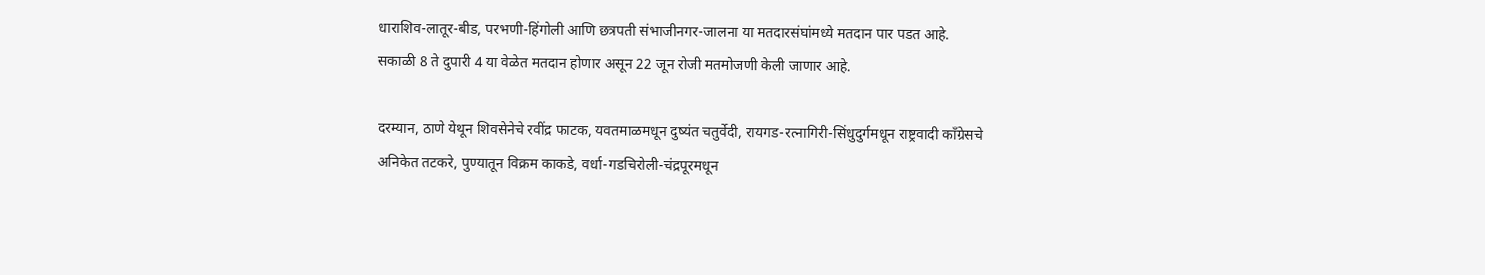धाराशिव-लातूर-बीड, परभणी-हिंगोली आणि छत्रपती संभाजीनगर-जालना या मतदारसंघांमध्ये मतदान पार पडत आहे. सकाळी 8 ते दुपारी 4 या वेळेत मतदान होणार असून 22 जून रोजी मतमोजणी केली जाणार आहे.

दरम्यान, ठाणे येथून शिवसेनेचे रवींद्र फाटक, यवतमाळमधून दुष्यंत चतुर्वेदी, रायगड-रत्नागिरी-सिंधुदुर्गमधून राष्ट्रवादी काँग्रेसचे अनिकेत तटकरे, पुण्यातून विक्रम काकडे, वर्धा-गडचिरोली-चंद्रपूरमधून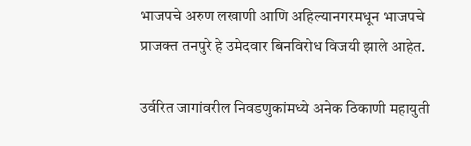भाजपचे अरुण लखाणी आणि अहिल्यानगरमधून भाजपचे प्राजक्त तनपुरे हे उमेदवार बिनविरोध विजयी झाले आहेत.

उर्वरित जागांवरील निवडणुकांमध्ये अनेक ठिकाणी महायुती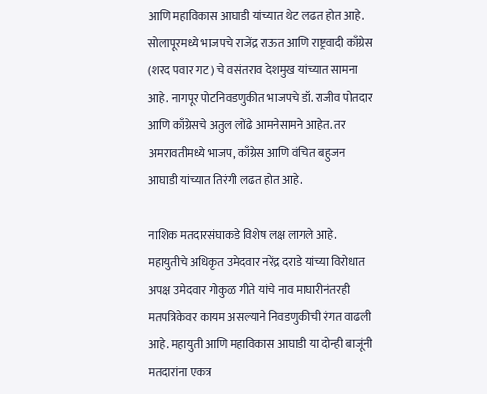आणि महाविकास आघाडी यांच्यात थेट लढत होत आहे. सोलापूरमध्ये भाजपचे राजेंद्र राऊत आणि राष्ट्रवादी काँग्रेस (शरद पवार गट) चे वसंतराव देशमुख यांच्यात सामना आहे. नागपूर पोटनिवडणुकीत भाजपचे डॉ. राजीव पोतदार आणि काँग्रेसचे अतुल लोंढे आमनेसामने आहेत. तर अमरावतीमध्ये भाजप, काँग्रेस आणि वंचित बहुजन आघाडी यांच्यात तिरंगी लढत होत आहे.

नाशिक मतदारसंघाकडे विशेष लक्ष लागले आहे. महायुतीचे अधिकृत उमेदवार नरेंद्र दराडे यांच्या विरोधात अपक्ष उमेदवार गोकुळ गीते यांचे नाव माघारीनंतरही मतपत्रिकेवर कायम असल्याने निवडणुकीची रंगत वाढली आहे. महायुती आणि महाविकास आघाडी या दोन्ही बाजूंनी मतदारांना एकत्र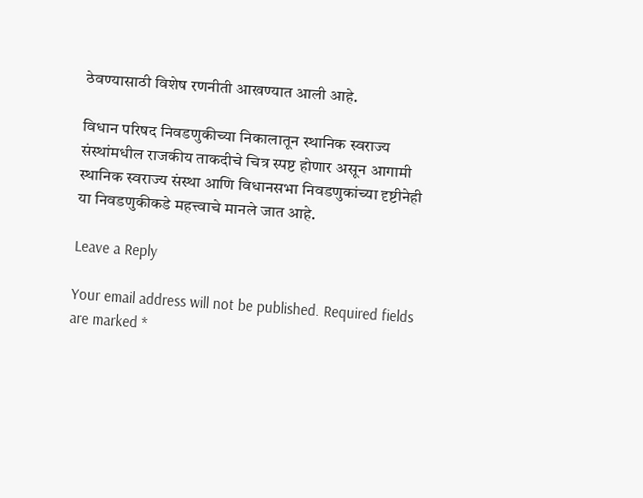ठेवण्यासाठी विशेष रणनीती आखण्यात आली आहे.

विधान परिषद निवडणुकीच्या निकालातून स्थानिक स्वराज्य संस्थांमधील राजकीय ताकदीचे चित्र स्पष्ट होणार असून आगामी स्थानिक स्वराज्य संस्था आणि विधानसभा निवडणुकांच्या दृष्टीनेही या निवडणुकीकडे महत्त्वाचे मानले जात आहे.

Leave a Reply

Your email address will not be published. Required fields are marked *